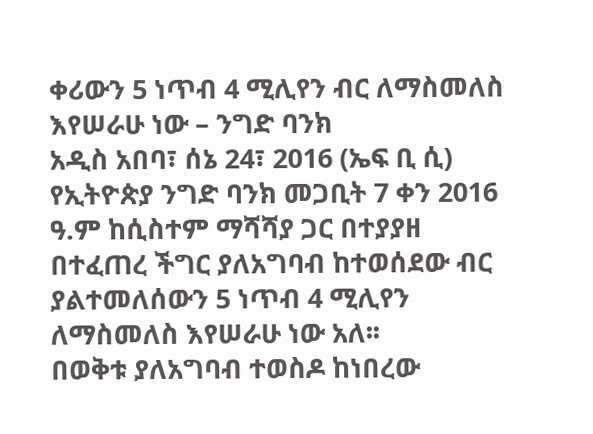ቀሪውን 5 ነጥብ 4 ሚሊየን ብር ለማስመለስ እየሠራሁ ነው – ንግድ ባንክ
አዲስ አበባ፣ ሰኔ 24፣ 2016 (ኤፍ ቢ ሲ) የኢትዮጵያ ንግድ ባንክ መጋቢት 7 ቀን 2016 ዓ.ም ከሲስተም ማሻሻያ ጋር በተያያዘ በተፈጠረ ችግር ያለአግባብ ከተወሰደው ብር ያልተመለሰውን 5 ነጥብ 4 ሚሊየን ለማስመለስ እየሠራሁ ነው አለ፡፡
በወቅቱ ያለአግባብ ተወስዶ ከነበረው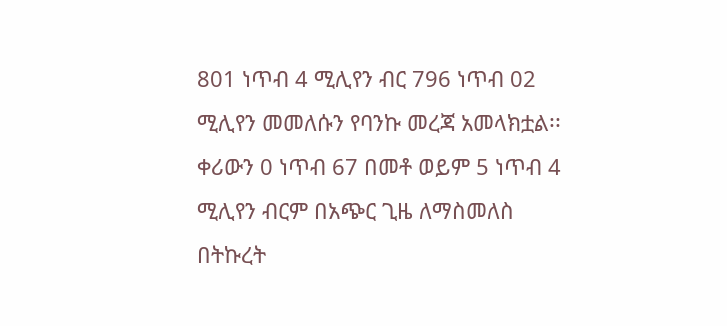801 ነጥብ 4 ሚሊየን ብር 796 ነጥብ 02 ሚሊየን መመለሱን የባንኩ መረጃ አመላክቷል፡፡
ቀሪውን 0 ነጥብ 67 በመቶ ወይም 5 ነጥብ 4 ሚሊየን ብርም በአጭር ጊዜ ለማስመለስ በትኩረት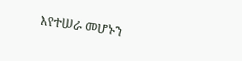እየተሠራ መሆኑን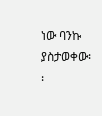ነው ባንኩ ያስታወቀው፡፡